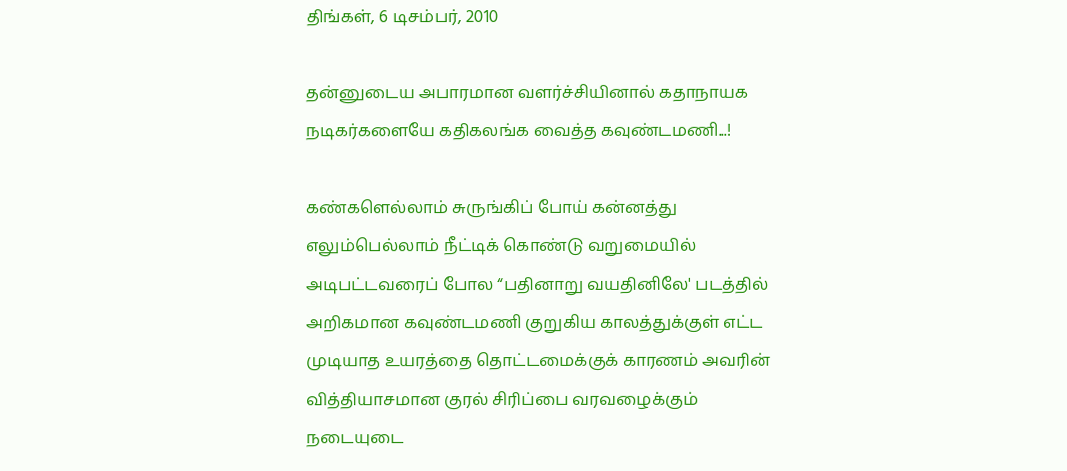திங்கள், 6 டிசம்பர், 2010

தன்னுடைய அபாரமான வளர்ச்சியினால் கதாநாயக நடிகர்களையே கதிகலங்க வைத்த கவுண்டமணி...!

கண்களெல்லாம் சுருங்கிப் போய் கன்னத்து எலும்பெல்லாம் நீட்டிக் கொண்டு வறுமையில் அடிபட்டவரைப் போல “பதினாறு வயதினிலே' படத்தில் அறிகமான கவுண்டமணி குறுகிய காலத்துக்குள் எட்ட முடியாத உயரத்தை தொட்டமைக்குக் காரணம் அவரின் வித்தியாசமான குரல் சிரிப்பை வரவழைக்கும் நடையுடை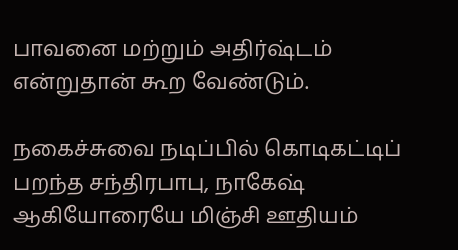பாவனை மற்றும் அதிர்ஷ்டம் என்றுதான் கூற வேண்டும்.

நகைச்சுவை நடிப்பில் கொடிகட்டிப் பறந்த சந்திரபாபு, நாகேஷ் ஆகியோரையே மிஞ்சி ஊதியம்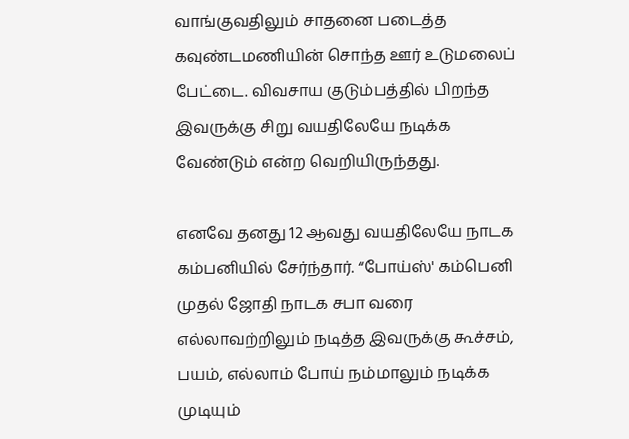வாங்குவதிலும் சாதனை படைத்த கவுண்டமணியின் சொந்த ஊர் உடுமலைப் பேட்டை. விவசாய குடும்பத்தில் பிறந்த இவருக்கு சிறு வயதிலேயே நடிக்க வேண்டும் என்ற வெறியிருந்தது.

எனவே தனது 12 ஆவது வயதிலேயே நாடக கம்பனியில் சேர்ந்தார். “போய்ஸ்' கம்பெனி முதல் ஜோதி நாடக சபா வரை எல்லாவற்றிலும் நடித்த இவருக்கு கூச்சம், பயம், எல்லாம் போய் நம்மாலும் நடிக்க முடியும்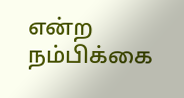என்ற நம்பிக்கை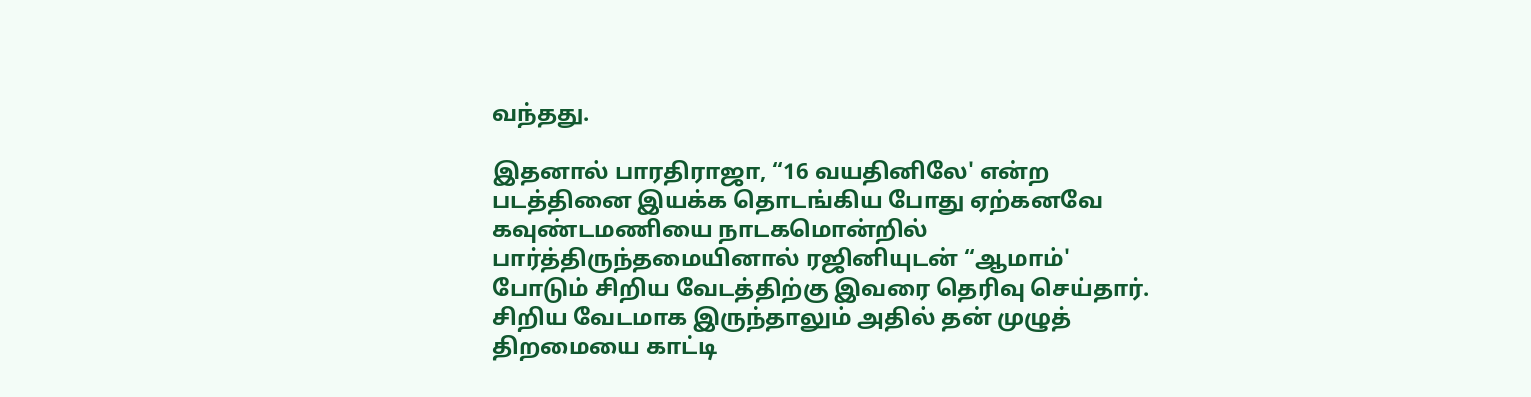வந்தது.

இதனால் பாரதிராஜா, “16 வயதினிலே' என்ற படத்தினை இயக்க தொடங்கிய போது ஏற்கனவே கவுண்டமணியை நாடகமொன்றில் பார்த்திருந்தமையினால் ரஜினியுடன் “ஆமாம்' போடும் சிறிய வேடத்திற்கு இவரை தெரிவு செய்தார். சிறிய வேடமாக இருந்தாலும் அதில் தன் முழுத் திறமையை காட்டி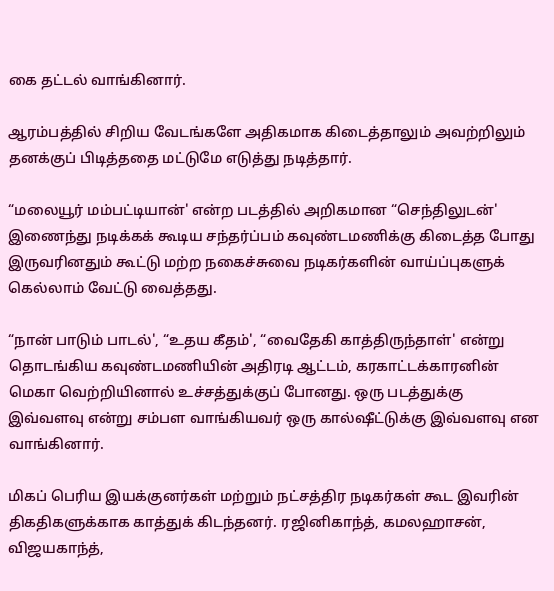கை தட்டல் வாங்கினார்.

ஆரம்பத்தில் சிறிய வேடங்களே அதிகமாக கிடைத்தாலும் அவற்றிலும் தனக்குப் பிடித்ததை மட்டுமே எடுத்து நடித்தார்.

“மலையூர் மம்பட்டியான்' என்ற படத்தில் அறிகமான “செந்திலுடன்' இணைந்து நடிக்கக் கூடிய சந்தர்ப்பம் கவுண்டமணிக்கு கிடைத்த போது இருவரினதும் கூட்டு மற்ற நகைச்சுவை நடிகர்களின் வாய்ப்புகளுக் கெல்லாம் வேட்டு வைத்தது.

“நான் பாடும் பாடல்', “உதய கீதம்', “வைதேகி காத்திருந்தாள்' என்று தொடங்கிய கவுண்டமணியின் அதிரடி ஆட்டம், கரகாட்டக்காரனின் மெகா வெற்றியினால் உச்சத்துக்குப் போனது. ஒரு படத்துக்கு இவ்வளவு என்று சம்பள வாங்கியவர் ஒரு கால்ஷீட்டுக்கு இவ்வளவு என வாங்கினார்.

மிகப் பெரிய இயக்குனர்கள் மற்றும் நட்சத்திர நடிகர்கள் கூட இவரின் திகதிகளுக்காக காத்துக் கிடந்தனர். ரஜினிகாந்த், கமலஹாசன், விஜயகாந்த்,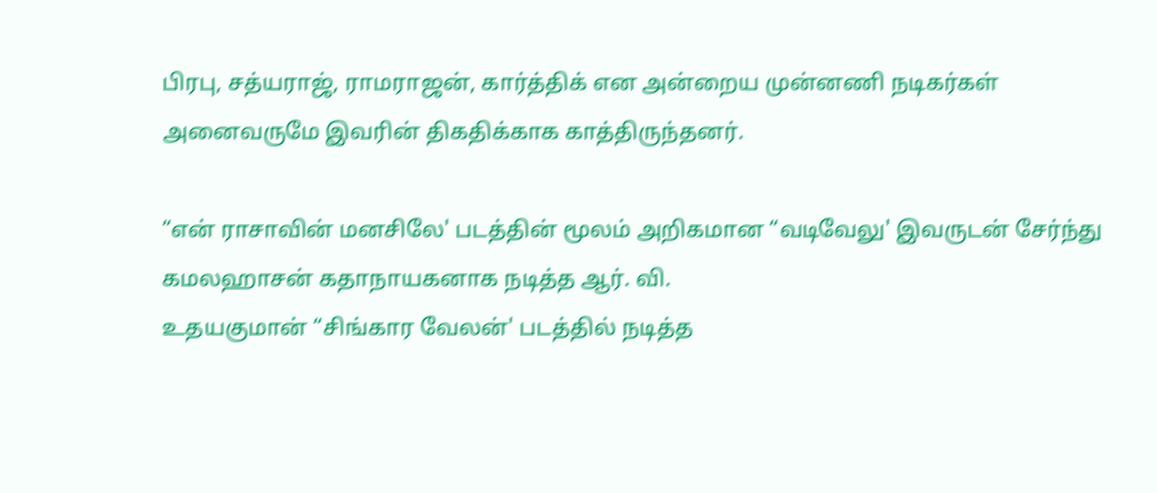பிரபு, சத்யராஜ், ராமராஜன், கார்த்திக் என அன்றைய முன்னணி நடிகர்கள் அனைவருமே இவரின் திகதிக்காக காத்திருந்தனர்.

“என் ராசாவின் மனசிலே' படத்தின் மூலம் அறிகமான “வடிவேலு' இவருடன் சேர்ந்து கமலஹாசன் கதாநாயகனாக நடித்த ஆர். வி.
உதயகுமான் “சிங்கார வேலன்' படத்தில் நடித்த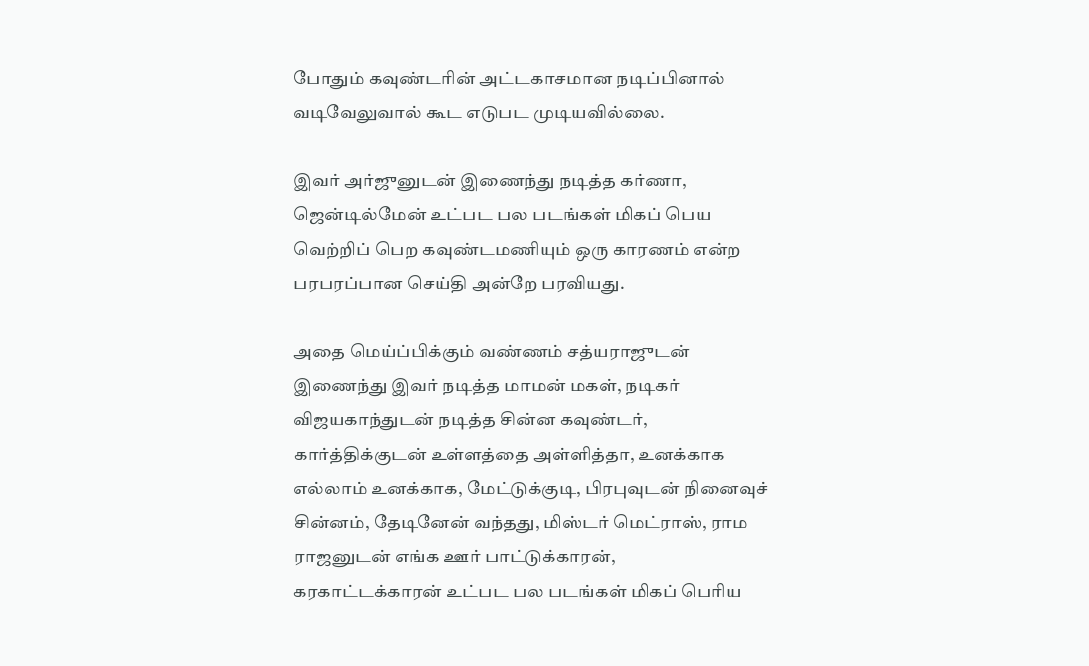போதும் கவுண்டரின் அட்டகாசமான நடிப்பினால் வடிவேலுவால் கூட எடுபட முடியவில்லை.

இவர் அர்ஜுனுடன் இணைந்து நடித்த கர்ணா, ஜென்டில்மேன் உட்பட பல படங்கள் மிகப் பெய வெற்றிப் பெற கவுண்டமணியும் ஒரு காரணம் என்ற பரபரப்பான செய்தி அன்றே பரவியது.

அதை மெய்ப்பிக்கும் வண்ணம் சத்யராஜுடன் இணைந்து இவர் நடித்த மாமன் மகள், நடிகர் விஜயகாந்துடன் நடித்த சின்ன கவுண்டர், கார்த்திக்குடன் உள்ளத்தை அள்ளித்தா, உனக்காக எல்லாம் உனக்காக, மேட்டுக்குடி, பிரபுவுடன் நினைவுச் சின்னம், தேடினேன் வந்தது, மிஸ்டர் மெட்ராஸ், ராம ராஜனுடன் எங்க ஊர் பாட்டுக்காரன், கரகாட்டக்காரன் உட்பட பல படங்கள் மிகப் பெரிய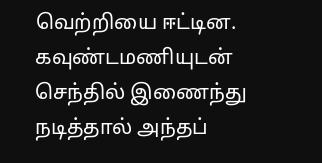வெற்றியை ஈட்டின. கவுண்டமணியுடன் செந்தில் இணைந்து நடித்தால் அந்தப்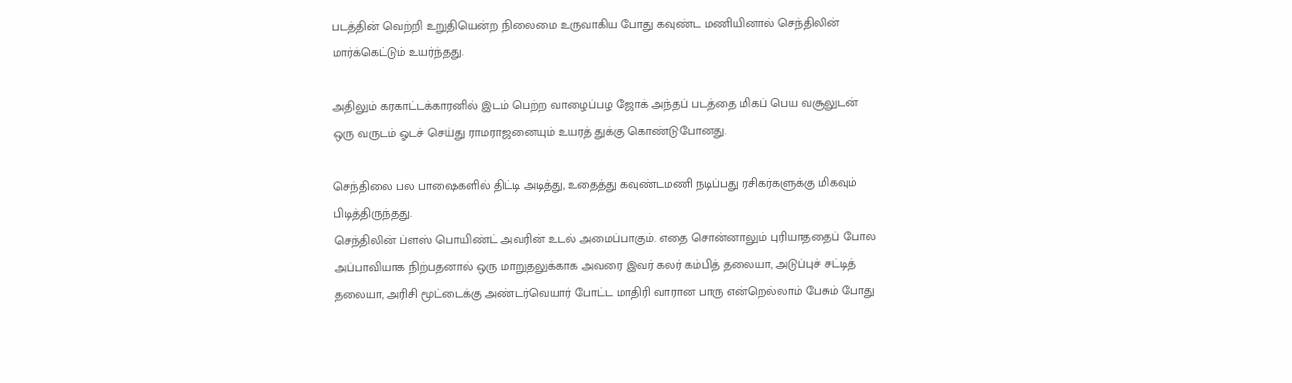படத்தின் வெற்றி உறுதியென்ற நிலைமை உருவாகிய போது கவுண்ட மணியினால் செந்திலின் மார்க்கெட்டும் உயர்ந்தது.

அதிலும் கரகாட்டக்காரனில் இடம் பெற்ற வாழைப்பழ ஜோக் அந்தப் படத்தை மிகப் பெய வசூலுடன் ஒரு வருடம் ஓடச் செய்து ராமராஜனையும் உயரத் துக்கு கொண்டுபோனது.

செந்திலை பல பாஷைகளில் திட்டி அடித்து, உதைத்து கவுண்டமணி நடிப்பது ரசிகர்களுக்கு மிகவும் பிடித்திருந்தது.
செந்திலின் ப்ளஸ் பொயிண்ட் அவரின் உடல் அமைப்பாகும். எதை சொன்னாலும் புரியாததைப் போல அப்பாவியாக நிற்பதனால் ஒரு மாறுதலுக்காக அவரை இவர் கலர் கம்பித் தலையா, அடுப்புச் சட்டித் தலையா, அரிசி மூட்டைக்கு அண்டர்வெயார் போட்ட மாதிரி வாரான பாரு என்றெல்லாம் பேசும் போது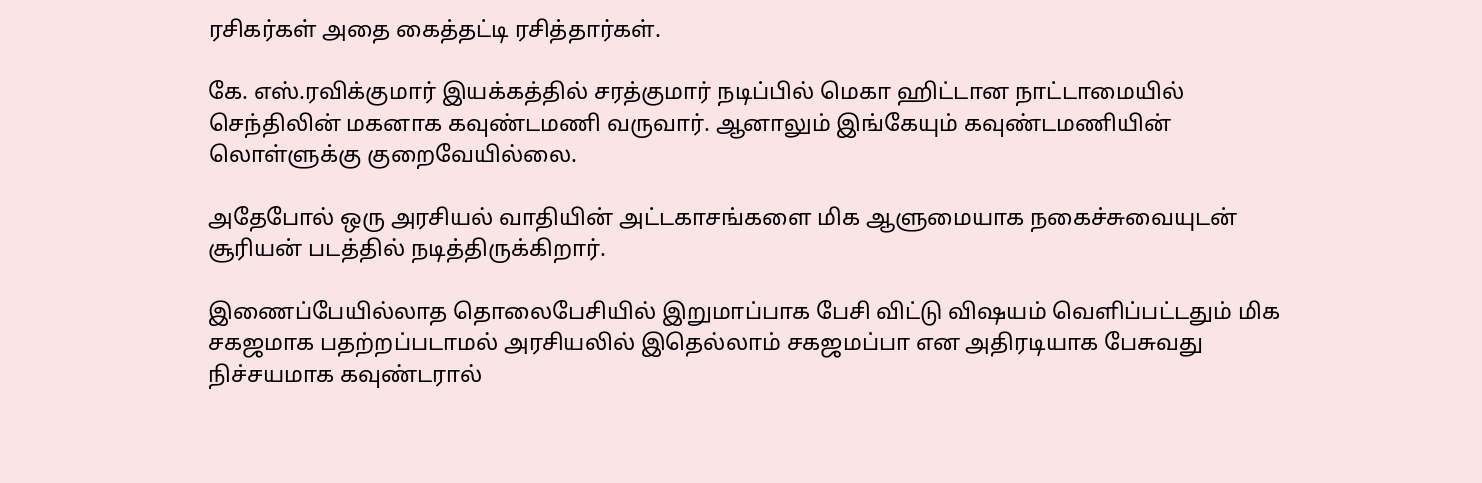ரசிகர்கள் அதை கைத்தட்டி ரசித்தார்கள்.

கே. எஸ்.ரவிக்குமார் இயக்கத்தில் சரத்குமார் நடிப்பில் மெகா ஹிட்டான நாட்டாமையில் செந்திலின் மகனாக கவுண்டமணி வருவார். ஆனாலும் இங்கேயும் கவுண்டமணியின் லொள்ளுக்கு குறைவேயில்லை.

அதேபோல் ஒரு அரசியல் வாதியின் அட்டகாசங்களை மிக ஆளுமையாக நகைச்சுவையுடன் சூரியன் படத்தில் நடித்திருக்கிறார்.

இணைப்பேயில்லாத தொலைபேசியில் இறுமாப்பாக பேசி விட்டு விஷயம் வெளிப்பட்டதும் மிக சகஜமாக பதற்றப்படாமல் அரசியலில் இதெல்லாம் சகஜமப்பா என அதிரடியாக பேசுவது நிச்சயமாக கவுண்டரால்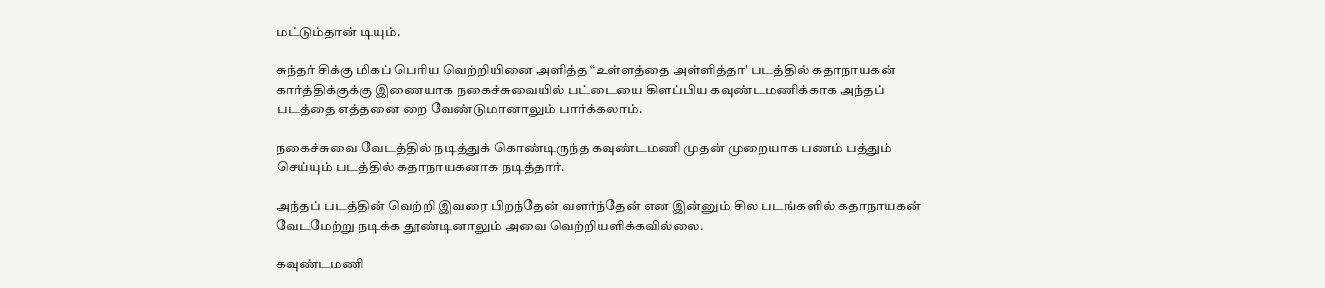மட்டும்தான் டியும்.

சுந்தர் சிக்கு மிகப் பெரிய வெற்றியினை அளித்த “உள்ளத்தை அள்ளித்தா' படத்தில் கதாநாயகன் கார்த்திக்குக்கு இணையாக நகைச்சுவையில் பட்டையை கிளப்பிய கவுண்டமணிக்காக அந்தப் படத்தை எத்தனை றை வேண்டுமானாலும் பார்க்கலாம்.

நகைச்சுவை வேடத்தில் நடித்துக் கொண்டிருந்த கவுண்டமணி முதன் முறையாக பணம் பத்தும் செய்யும் படத்தில் கதாநாயகனாக நடித்தார்.

அந்தப் படத்தின் வெற்றி இவரை பிறந்தேன் வளர்ந்தேன் என இன்னும் சில படங்களில் கதாநாயகன் வேடமேற்று நடிக்க தூண்டினாலும் அவை வெற்றியளிக்கவில்லை.

கவுண்டமணி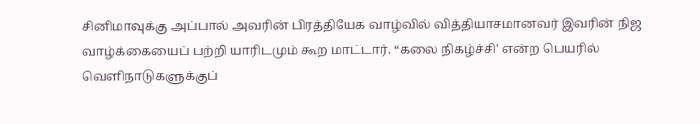சினிமாவுக்கு அப்பால் அவரின் பிரத்தியேக வாழ்வில் வித்தியாசமானவர் இவரின் நிஜ வாழ்க்கையைப் பற்றி யாரிடமும் கூற மாட்டார். “கலை நிகழ்ச்சி' என்ற பெயரில் வெளிநாடுகளுக்குப்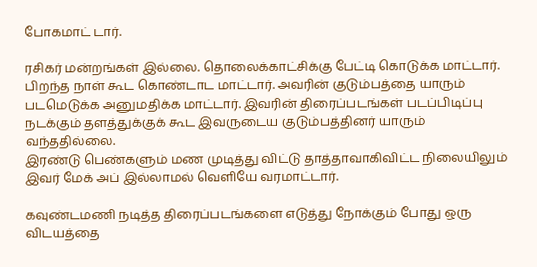போகமாட் டார்.

ரசிகர் மன்றங்கள் இல்லை. தொலைக்காட்சிக்கு பேட்டி கொடுக்க மாட்டார். பிறந்த நாள் கூட கொண்டாட மாட்டார். அவரின் குடும்பத்தை யாரும் படமெடுக்க அனுமதிக்க மாட்டார். இவரின் திரைப்படங்கள் படப்பிடிப்பு நடக்கும் தளத்துக்குக் கூட இவருடைய குடும்பத்தினர் யாரும் வந்ததில்லை.
இரண்டு பெண்களும் மண முடித்து விட்டு தாத்தாவாகிவிட்ட நிலையிலும் இவர் மேக் அப் இல்லாமல் வெளியே வரமாட்டார்.

கவுண்டமணி நடித்த திரைப்படங்களை எடுத்து நோக்கும் போது ஒரு விடயத்தை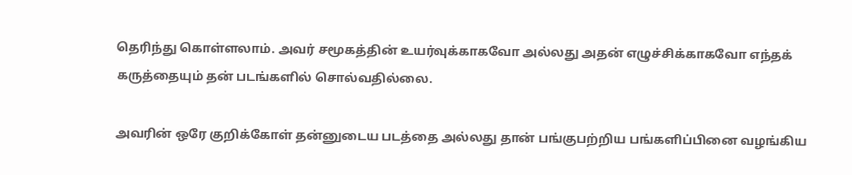தெரிந்து கொள்ளலாம். அவர் சமூகத்தின் உயர்வுக்காகவோ அல்லது அதன் எழுச்சிக்காகவோ எந்தக் கருத்தையும் தன் படங்களில் சொல்வதில்லை.

அவரின் ஒரே குறிக்கோள் தன்னுடைய படத்தை அல்லது தான் பங்குபற்றிய பங்களிப்பினை வழங்கிய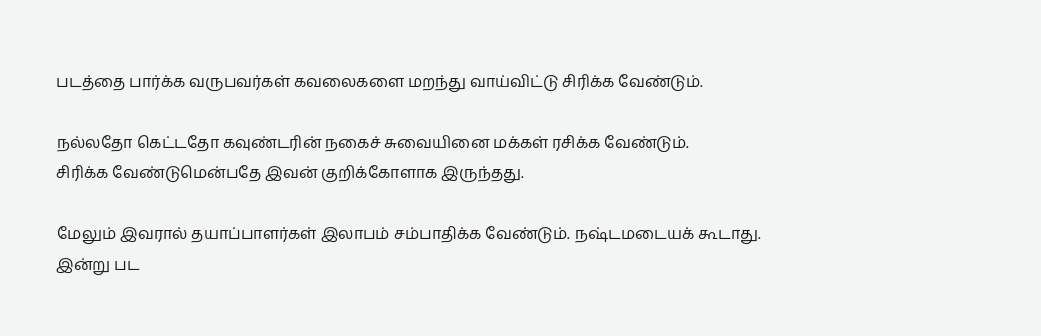படத்தை பார்க்க வருபவர்கள் கவலைகளை மறந்து வாய்விட்டு சிரிக்க வேண்டும்.

நல்லதோ கெட்டதோ கவுண்டரின் நகைச் சுவையினை மக்கள் ரசிக்க வேண்டும்.
சிரிக்க வேண்டுமென்பதே இவன் குறிக்கோளாக இருந்தது.

மேலும் இவரால் தயாப்பாளர்கள் இலாபம் சம்பாதிக்க வேண்டும். நஷ்டமடையக் கூடாது. இன்று பட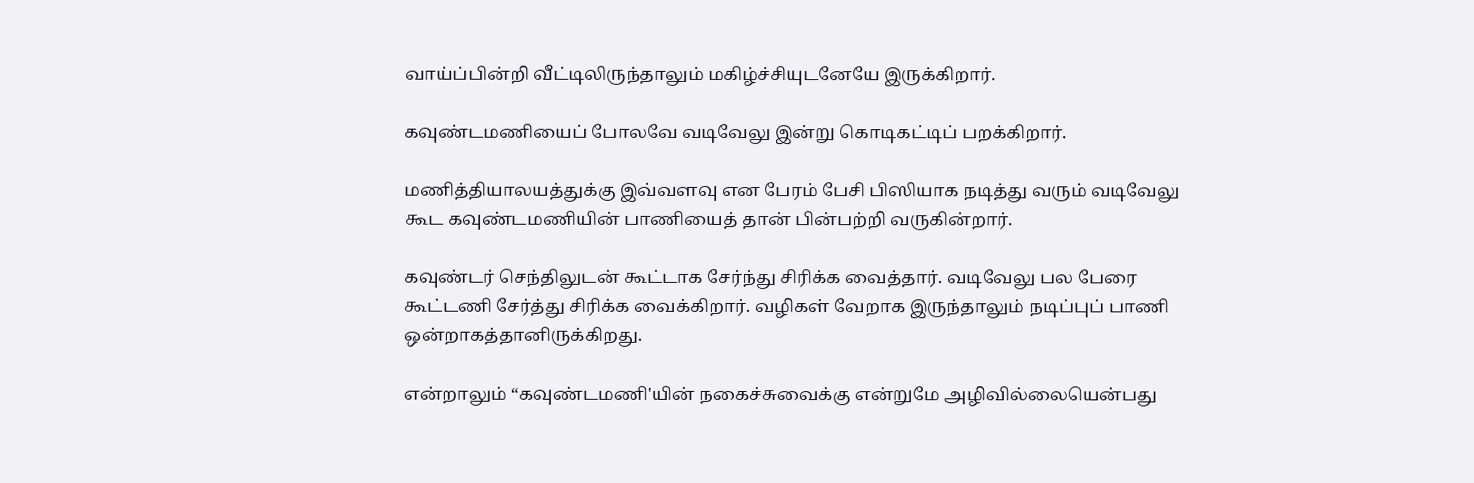வாய்ப்பின்றி வீட்டிலிருந்தாலும் மகிழ்ச்சியுடனேயே இருக்கிறார்.

கவுண்டமணியைப் போலவே வடிவேலு இன்று கொடிகட்டிப் பறக்கிறார்.

மணித்தியாலயத்துக்கு இவ்வளவு என பேரம் பேசி பிஸியாக நடித்து வரும் வடிவேலு கூட கவுண்டமணியின் பாணியைத் தான் பின்பற்றி வருகின்றார்.

கவுண்டர் செந்திலுடன் கூட்டாக சேர்ந்து சிரிக்க வைத்தார். வடிவேலு பல பேரை கூட்டணி சேர்த்து சிரிக்க வைக்கிறார். வழிகள் வேறாக இருந்தாலும் நடிப்புப் பாணி ஒன்றாகத்தானிருக்கிறது.

என்றாலும் “கவுண்டமணி'யின் நகைச்சுவைக்கு என்றுமே அழிவில்லையென்பது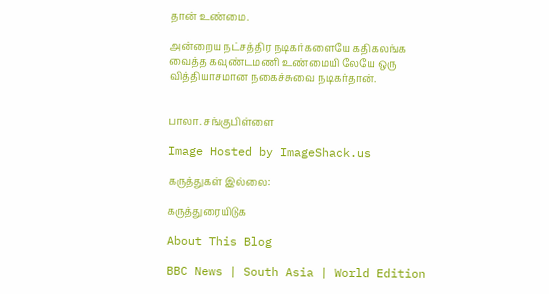தான் உண்மை.

அன்றைய நட்சத்திர நடிகர்களையே கதிகலங்க வைத்த கவுண்டமணி உண்மையி லேயே ஒரு வித்தியாசமான நகைச்சுவை நடிகர்தான்.


பாலா. சங்குபிள்ளை

Image Hosted by ImageShack.us

கருத்துகள் இல்லை:

கருத்துரையிடுக

About This Blog

BBC News | South Asia | World Edition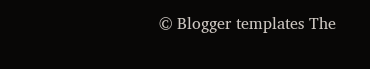© Blogger templates The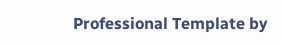Professional Template by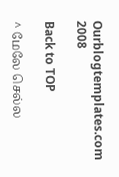Ourblogtemplates.com 2008

Back to TOP

^ மேலே செல்ல